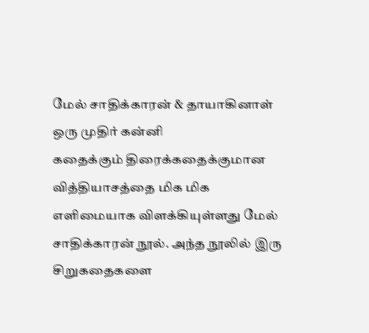மேல் சாதிக்காரன் & தாயாகினாள் ஒரு முதிர் கன்னி
கதைக்கும் திரைக்கதைக்குமான வித்தியாசத்தை மிக மிக எளிமையாக விளக்கியுள்ளது மேல் சாதிக்காரன் நூல். அந்த நூலில் இரு சிறுகதைகளை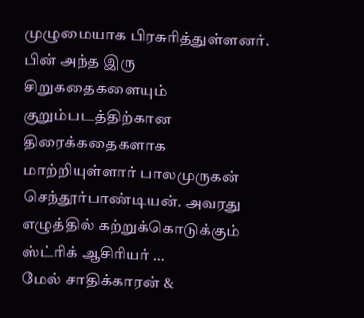முழுமையாக பிரசுரித்துள்ளனர். பின் அந்த இரு சிறுகதைகளையும் குறும்படத்திற்கான திரைக்கதைகளாக மாற்றியுள்ளார் பாலமுருகன் செந்தூர்பாண்டியன். அவரது எழுத்தில் கற்றுக்கொடுக்கும் ஸ்ட்ரிக் ஆசிரியர் …
மேல் சாதிக்காரன் &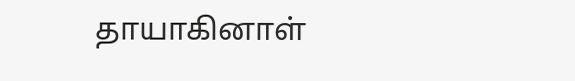தாயாகினாள்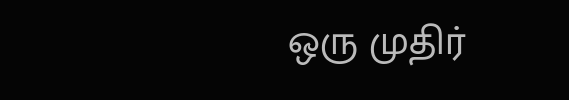ஒரு முதிர்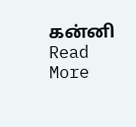கன்னி Read More